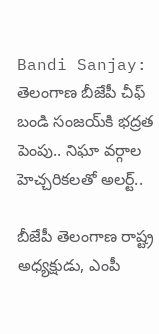Bandi Sanjay: తెలంగాణ బీజేపీ చీఫ్ బండి సంజయ్‌కి భద్రత పెంపు.. నిఘా వర్గాల హెచ్చరికలతో అలర్ట్..

బీజేపీ తెలంగాణ రాష్ట్ర అధ్యక్షుడు, ఎంపీ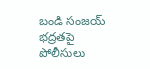బండి సంజయ్‌ భద్రతపై పోలీసులు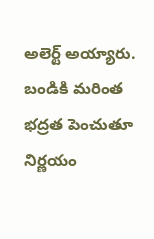అలెర్ట్ అయ్యారు. బండికి మరింత భద్రత పెంచుతూ నిర్ణయం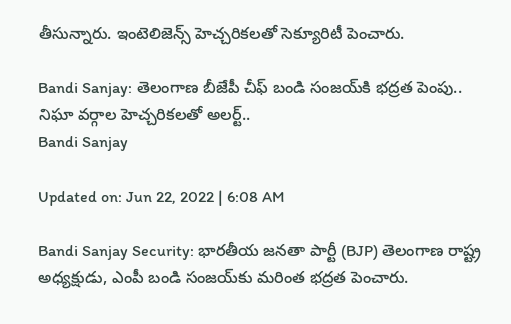తీసున్నారు. ఇంటెలిజెన్స్‌ హెచ్చరికలతో సెక్యూరిటీ పెంచారు.

Bandi Sanjay: తెలంగాణ బీజేపీ చీఫ్ బండి సంజయ్‌కి భద్రత పెంపు.. నిఘా వర్గాల హెచ్చరికలతో అలర్ట్..
Bandi Sanjay

Updated on: Jun 22, 2022 | 6:08 AM

Bandi Sanjay Security: భారతీయ జనతా పార్టీ (BJP) తెలంగాణ రాష్ట్ర అధ్యక్షుడు, ఎంపీ బండి సంజయ్‌కు మరింత భద్రత పెంచారు.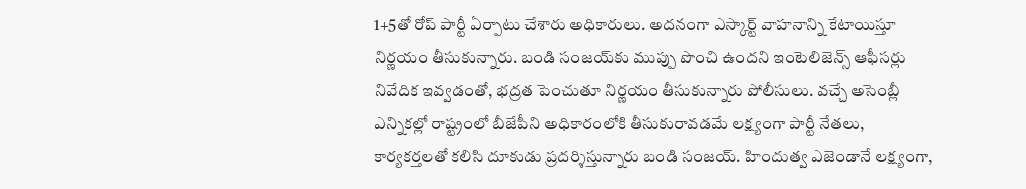1+5తో రోప్‌ పార్టీ ఏర్పాటు చేశారు అధికారులు. అదనంగా ఎస్కార్ట్‌ వాహనాన్ని కేటాయిస్తూ నిర్ణయం తీసుకున్నారు. బండి సంజయ్‌కు ముప్పు పొంచి ఉందని ఇంటెలిజెన్స్ ఆఫీసర్లు నివేదిక ఇవ్వడంతో, భద్రత పెంచుతూ నిర్ణయం తీసుకున్నారు పోలీసులు. వ‌చ్చే అసెంబ్లీ ఎన్నిక‌ల్లో రాష్ట్రంలో బీజేపీని అధికారంలోకి తీసుకురావ‌డ‌మే ల‌క్ష్యంగా పార్టీ నేత‌లు, కార్యక‌ర్తల‌తో క‌లిసి దూకుడు ప్రదర్శిస్తున్నారు బండి సంజయ్. హిందుత్వ ఎజెండానే ల‌క్ష్యంగా,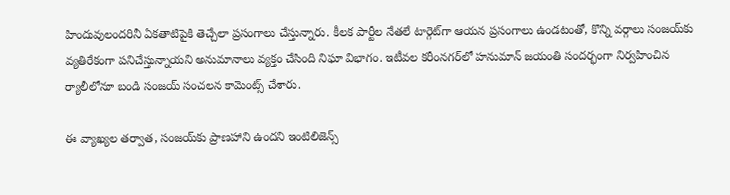హిందువులంద‌రినీ ఏక‌తాటిపైకి తెచ్చేలా ప్రసంగాలు చేస్తున్నారు. కీలక పార్టీల నేత‌లే టార్గెట్‌గా ఆయన ప్రసంగాలు ఉండటంతో, కొన్ని వర్గాలు సంజయ్‌కు వ్యతిరేకంగా పనిచేస్తున్నాయని అనుమానాలు వ్యక్తం చేసింది నిఘా విభాగం. ఇటీవ‌ల క‌రీంన‌గ‌ర్‌లో హ‌నుమాన్ జ‌యంతి సంద‌ర్భంగా నిర్వహించిన ర్యాలీలోనూ బండి సంజ‌య్ సంచలన కామెంట్స్‌ చేశారు.

ఈ వ్యాఖ్యల తర్వాత, సంజ‌య్‌కు ప్రాణ‌హాని ఉంద‌ని ఇంటిలిజెన్స్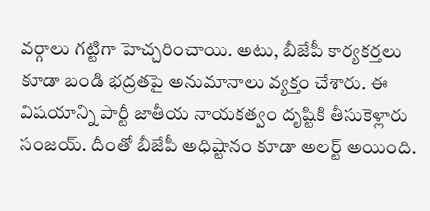వ‌ర్గాలు గట్టిగా హెచ్చరించాయి. అటు, బీజేపీ కార్యకర్తలు కూడా బండి భద్రతపై అనుమానాలు వ్యక్తం చేశారు. ఈ విష‌యాన్ని పార్టీ జాతీయ నాయకత్వం దృష్టికి తీసుకెళ్లారు సంజయ్. దీంతో బీజేపీ అధిష్టానం కూడా అల‌ర్ట్ అయింది.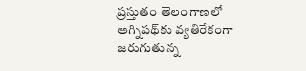ప్రస్తుతం తెలంగాణలో అగ్నిపథ్‌కు వ్యతిరేకంగా జరుగుతున్న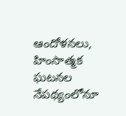ఆందోళనలు, హింసాత్మక ఘటనల నేపథ్యంలోనూ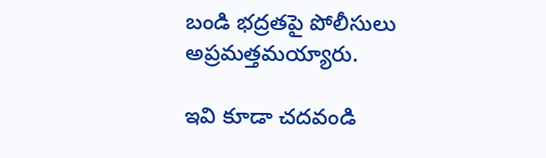బండి భద్రతపై పోలీసులు అప్రమత్తమయ్యారు.

ఇవి కూడా చదవండి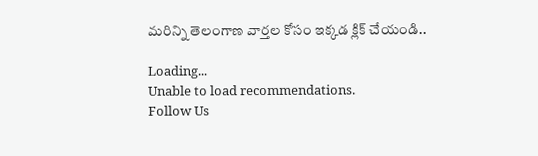మరిన్ని తెలంగాణ వార్తల కోసం ఇక్కడ క్లిక్ చేయండి..

Loading...
Unable to load recommendations.
Follow Us